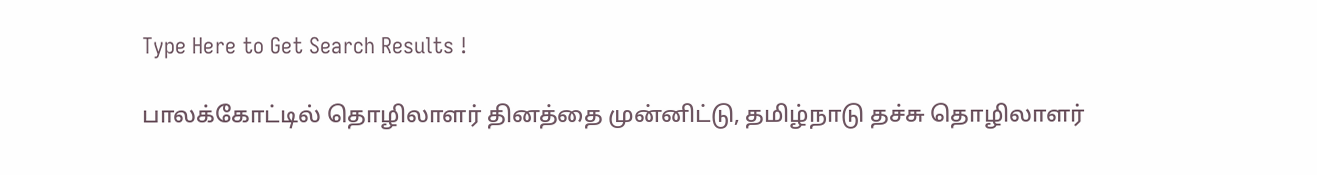Type Here to Get Search Results !

பாலக்கோட்டில் தொழிலாளர் தினத்தை முன்னிட்டு, தமிழ்நாடு தச்சு தொழிலாளர்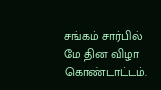சங்கம் சார்பில் மே தின விழா கொண்டாட்டம்.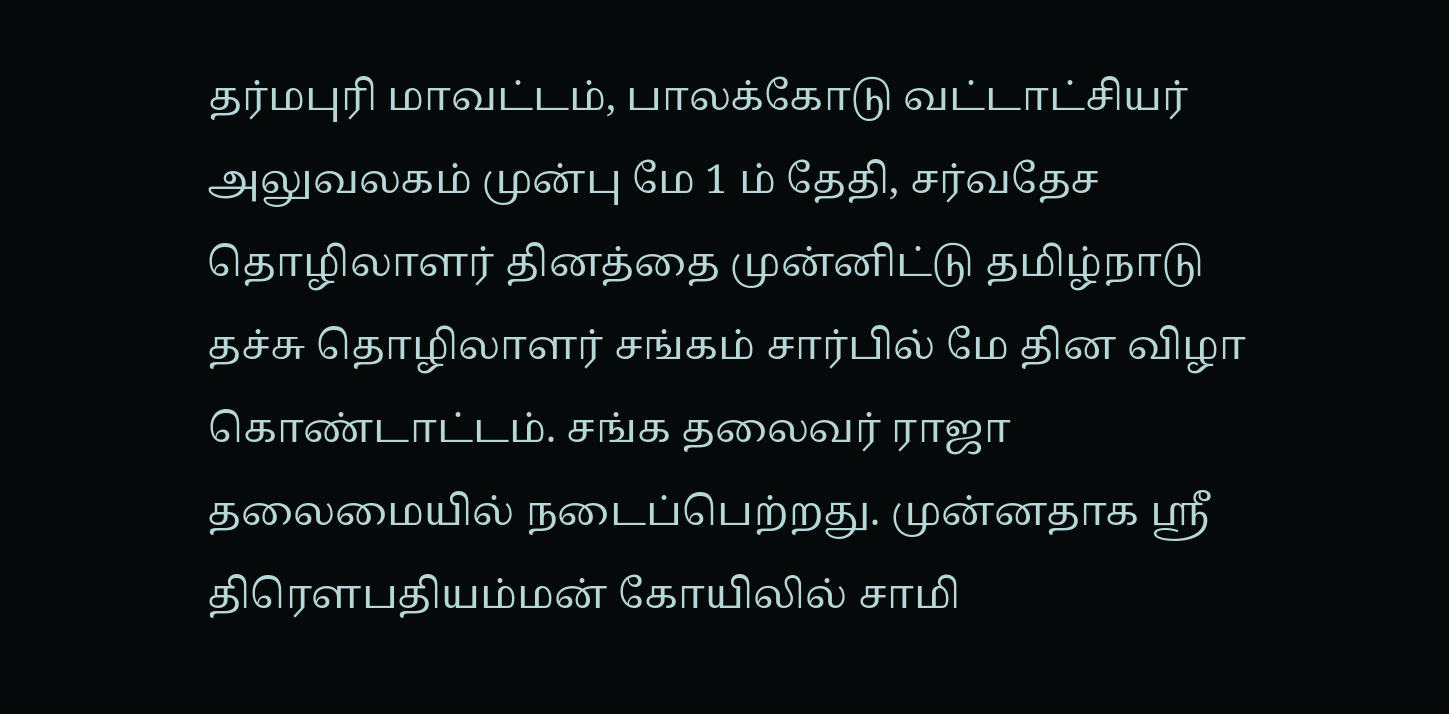தர்மபுரி மாவட்டம், பாலக்கோடு வட்டாட்சியர் அலுவலகம் முன்பு மே 1 ம் தேதி, சர்வதேச தொழிலாளர் தினத்தை முன்னிட்டு தமிழ்நாடு தச்சு தொழிலாளர் சங்கம் சார்பில் மே தின விழா கொண்டாட்டம். சங்க தலைவர் ராஜா  தலைமையில் நடைப்பெற்றது. முன்னதாக ஸ்ரீ திரெளபதியம்மன் கோயிலில் சாமி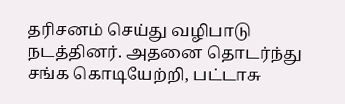தரிசனம் செய்து வழிபாடு நடத்தினர். அதனை தொடர்ந்து சங்க கொடியேற்றி, பட்டாசு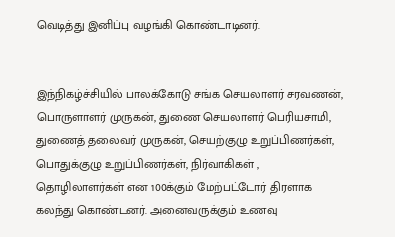வெடித்து இனிப்பு வழங்கி கொண்டாடினர்.


இந்நிகழ்ச்சியில் பாலக்கோடு சங்க செயலாளர் சரவணன், பொருளாளர் முருகன், துணை செயலாளர் பெரியசாமி,  துணைத் தலைவர் முருகன், செயற்குழு உறுப்பிணர்கள், பொதுக்குழு உறுப்பிணர்கள், நிர்வாகிகள் , தொழிலாளர்கள் என 100க்கும் மேற்பட்டோர் திரளாக கலந்து கொண்டனர். அனைவருக்கும் உணவு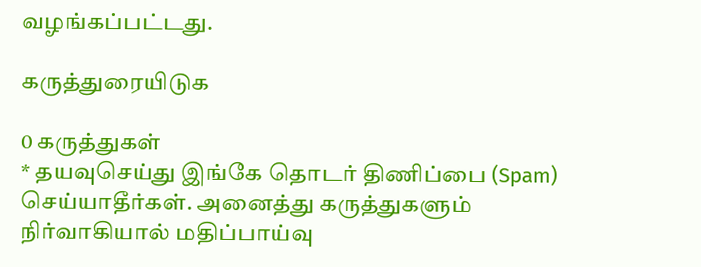வழங்கப்பட்டது.

கருத்துரையிடுக

0 கருத்துகள்
* தயவுசெய்து இங்கே தொடர் திணிப்பை (Spam) செய்யாதீர்கள். அனைத்து கருத்துகளும் நிர்வாகியால் மதிப்பாய்வு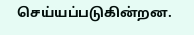செய்யப்படுகின்றன.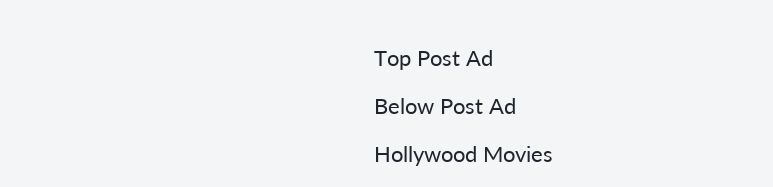Top Post Ad

Below Post Ad

Hollywood Movies